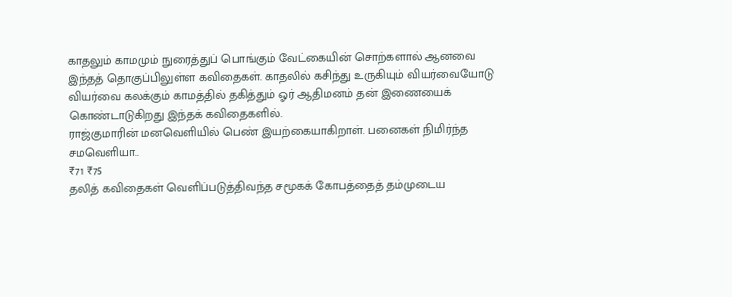காதலும் காமமும் நுரைத்துப் பொங்கும் வேட்கையின் சொற்களால் ஆனவை இந்தத் தொகுப்பிலுள்ள கவிதைகள். காதலில் கசிந்து உருகியும் வியர்வையோடு வியர்வை கலக்கும் காமத்தில் தகித்தும் ஓர் ஆதிமனம் தன் இணையைக் கொண்டாடுகிறது இந்தக் கவிதைகளில்.
ராஜ்குமாரின் மனவெளியில் பெண் இயற்கையாகிறாள். பனைகள் நிமிர்ந்த சமவெளியா..
₹71 ₹75
தலித் கவிதைகள் வெளிப்படுத்திவந்த சமூகக் கோபத்தைத் தம்முடைய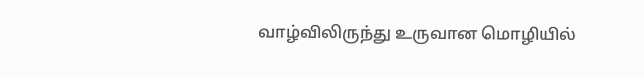வாழ்விலிருந்து உருவான மொழியில்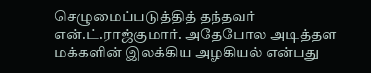செழுமைப்படுத்தித் தந்தவர் என்.ட்.ராஜ்குமார். அதேபோல அடித்தள மக்களின் இலக்கிய அழகியல் என்பது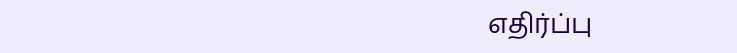எதிர்ப்பு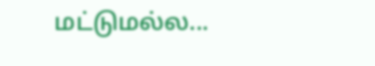மட்டுமல்ல...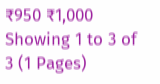₹950 ₹1,000
Showing 1 to 3 of 3 (1 Pages)